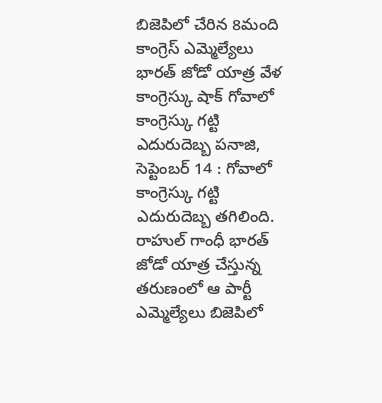బిజెపిలో చేరిన 8మంది కాంగ్రెస్ ఎమ్మెల్యేలు
భారత్ జోడో యాత్ర వేళ కాంగ్రెస్కు షాక్ గోవాలో కాంగ్రెస్కు గట్టి ఎదురుదెబ్బ పనాజి, సెప్టెంబర్ 14 : గోవాలో కాంగ్రెస్కు గట్టి ఎదురుదెబ్బ తగిలింది. రాహుల్ గాంధీ భారత్ జోడో యాత్ర చేస్తున్న తరుణంలో ఆ పార్టీ ఎమ్మెల్యేలు బిజెపిలో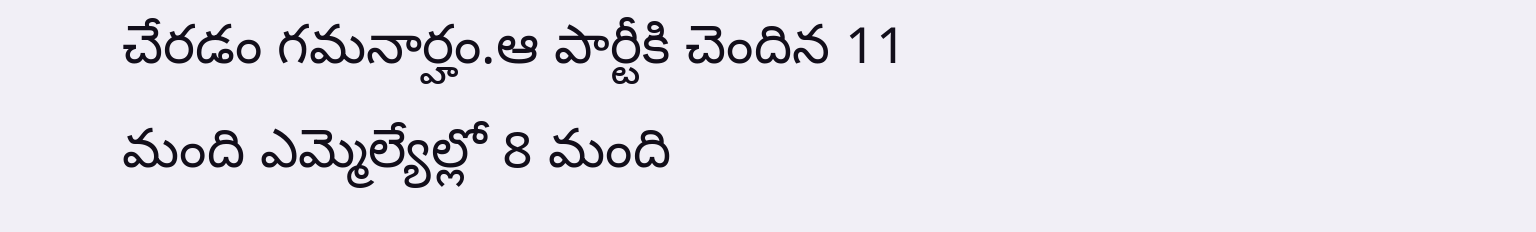చేరడం గమనార్హం.ఆ పార్టీకి చెందిన 11 మంది ఎమ్మెల్యేల్లో 8 మంది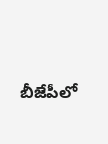బీజేపీలో